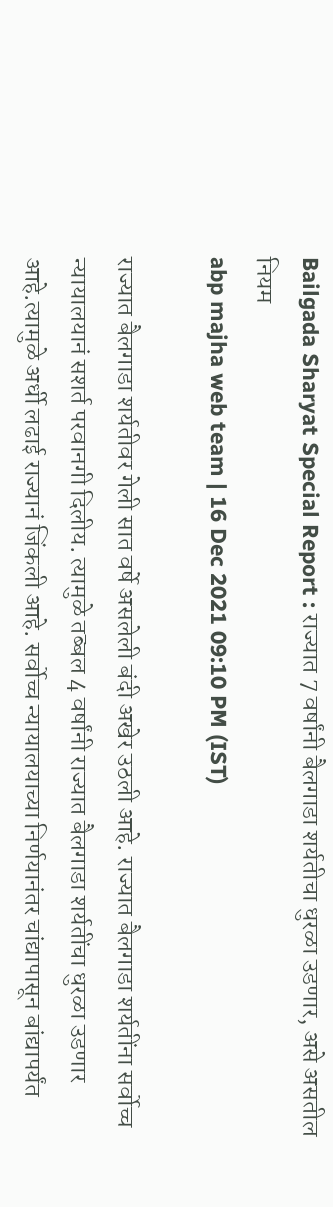Bailgada Sharyat Special Report : राज्यात 7 वर्षांनी बैलगाडा शर्यतीचा धुरळा उडणार, असे असतील नियम
abp majha web team | 16 Dec 2021 09:10 PM (IST)

राज्यात बैलगाडा शर्यतीवर गेली सात वर्षे असलेली बंदी अखेर उठली आहे. राज्यात बैलगाडा शर्यतींना सर्वोच्च न्यायालयानं सशर्त परवानगी दिलीय. त्यामुळे तब्बल 4 वर्षांनी राज्यात बैलगाडा शर्यतींचा धुरळा उडणार आहे.त्यामुळे अर्धी लढाई राज्यानं जिंकली आहे. सर्वोच्च न्यायालयाच्या निर्णयानंतर चांद्यापासून बांद्यापर्यंत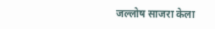जल्लोष साजरा केला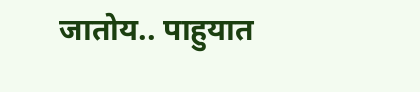जातोय.. पाहुयात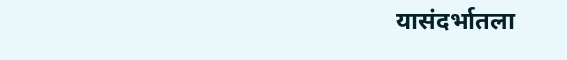यासंदर्भातला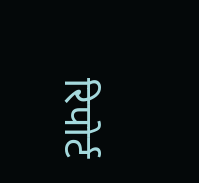रिपोर्ट